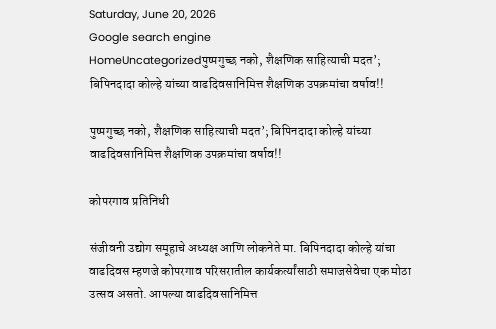Saturday, June 20, 2026
Google search engine
HomeUncategorizedपुष्पगुच्छ नको, शैक्षणिक साहित्याची मदत’; बिपिनदादा कोल्हे यांच्या वाढदिवसानिमित्त शैक्षणिक उपक्रमांचा वर्षाव!!

पुष्पगुच्छ नको, शैक्षणिक साहित्याची मदत’; बिपिनदादा कोल्हे यांच्या वाढदिवसानिमित्त शैक्षणिक उपक्रमांचा वर्षाव!!

कोपरगाव प्रतिनिधी

संजीवनी उद्योग समूहाचे अध्यक्ष आणि लोकनेते मा. बिपिनदादा कोल्हे यांचा वाढदिवस म्हणजे कोपरगाव परिसरातील कार्यकर्त्यांसाठी समाजसेवेचा एक मोठा उत्सव असतो. आपल्या वाढदिवसानिमित्त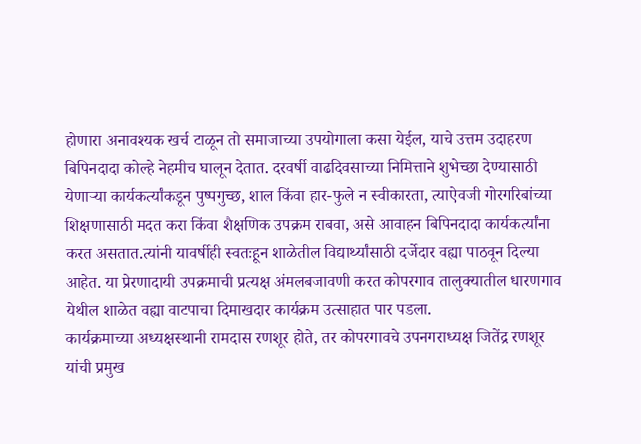होणारा अनावश्यक खर्च टाळून तो समाजाच्या उपयोगाला कसा येईल, याचे उत्तम उदाहरण बिपिनदादा कोल्हे नेहमीच घालून देतात. दरवर्षी वाढदिवसाच्या निमित्ताने शुभेच्छा देण्यासाठी येणाऱ्या कार्यकर्त्यांकडून पुष्पगुच्छ, शाल किंवा हार-फुले न स्वीकारता, त्याऐवजी गोरगरिबांच्या शिक्षणासाठी मदत करा किंवा शैक्षणिक उपक्रम राबवा, असे आवाहन बिपिनदादा कार्यकर्त्यांना करत असतात.त्यांनी यावर्षीही स्वतःहून शाळेतील विद्यार्थ्यांसाठी दर्जेदार वह्या पाठवून दिल्या आहेत. या प्रेरणादायी उपक्रमाची प्रत्यक्ष अंमलबजावणी करत कोपरगाव तालुक्यातील धारणगाव येथील शाळेत वह्या वाटपाचा दिमाखदार कार्यक्रम उत्साहात पार पडला.
कार्यक्रमाच्या अध्यक्षस्थानी रामदास रणशूर होते, तर कोपरगावचे उपनगराध्यक्ष जितेंद्र रणशूर यांची प्रमुख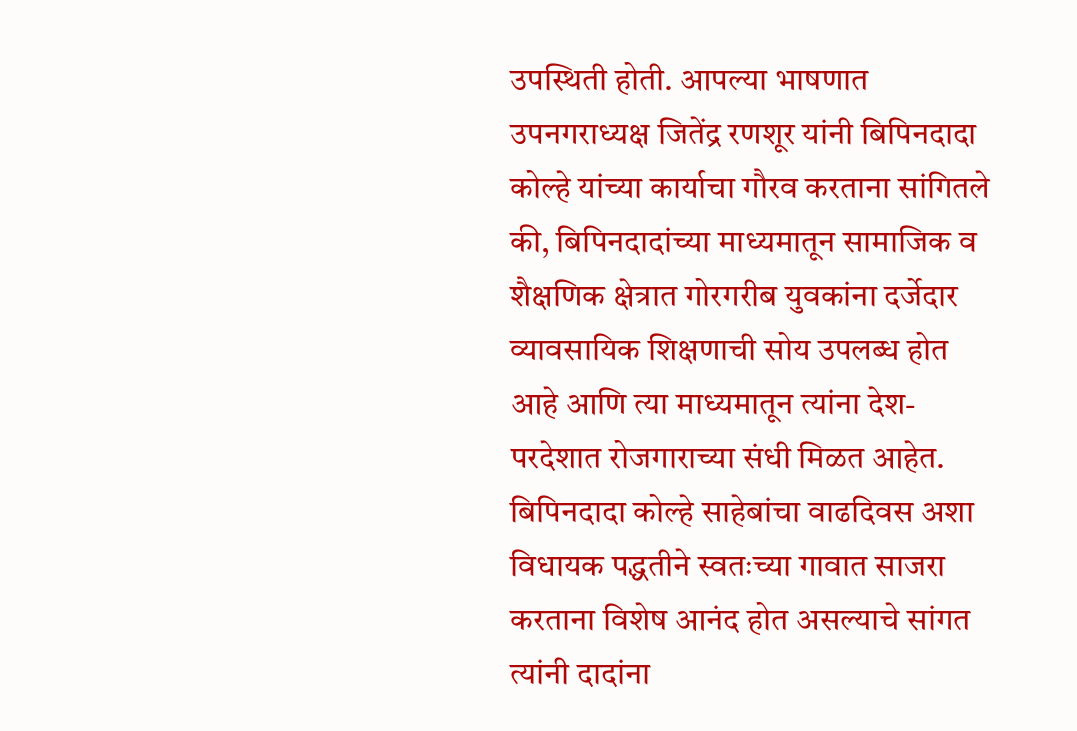उपस्थिती होती. आपल्या भाषणात उपनगराध्यक्ष जितेंद्र रणशूर यांनी बिपिनदादा कोल्हे यांच्या कार्याचा गौरव करताना सांगितले की, बिपिनदादांच्या माध्यमातून सामाजिक व शैक्षणिक क्षेत्रात गोरगरीब युवकांना दर्जेदार व्यावसायिक शिक्षणाची सोय उपलब्ध होत आहे आणि त्या माध्यमातून त्यांना देश-परदेशात रोजगाराच्या संधी मिळत आहेत. बिपिनदादा कोल्हे साहेबांचा वाढदिवस अशा विधायक पद्धतीने स्वतःच्या गावात साजरा करताना विशेष आनंद होत असल्याचे सांगत त्यांनी दादांना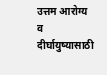उत्तम आरोग्य व दीर्घायुष्यासाठी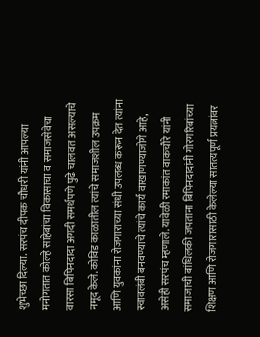शुभेच्छा दिल्या. सरपंच दीपक चौधरी यांनी आपल्या मनोगतात कोल्हे साहेबांचा विकासाचा व समाजसेवेचा वारसा बिपिनदादा अगदी समर्थपणे पुढे चालवत असल्याचे नमूद केले. कोविड काळातील त्यांचे समाजशील उपक्रम आणि युवकांना रोजगाराच्या संधी उपलब्ध करून देत त्यांना स्वावलंबी बनवण्याचे त्यांचे कार्य वाखाणण्याजोगे आहे, असेही सरपंच म्हणाले. यावेळी रमाकांत वाकचौरे यांनी समाजाची बांधिलकी जपताना बिपिनदादांनी गोरगरिबांच्या शिक्षण आणि रोजगारासाठी केलेल्या सातत्यपूर्ण प्रयत्नांवर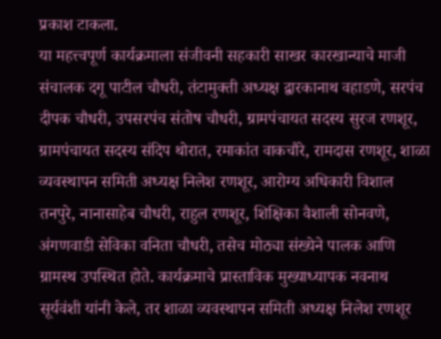प्रकाश टाकला.
या महत्त्वपूर्ण कार्यक्रमाला संजीवनी सहकारी साखर कारखान्याचे माजी संचालक दगू पाटील चौधरी, तंटामुक्ती अध्यक्ष द्वारकानाथ वहाडणे, सरपंच दीपक चौधरी, उपसरपंच संतोष चौधरी, ग्रामपंचायत सदस्य सुरज रणशूर, ग्रामपंचायत सदस्य संदिप थोरात, रमाकांत वाकचौरे, रामदास रणशूर, शाळा व्यवस्थापन समिती अध्यक्ष निलेश रणशूर, आरोग्य अधिकारी विशाल तनपुरे, नानासाहेब चौधरी, राहुल रणशूर, शिक्षिका वैशाली सोनवणे, अंगणवाडी सेविका वनिता चौधरी, तसेच मोठ्या संख्येने पालक आणि ग्रामस्थ उपस्थित होते. कार्यक्रमाचे प्रास्ताविक मुख्याध्यापक नवनाथ सूर्यवंशी यांनी केले, तर शाळा व्यवस्थापन समिती अध्यक्ष निलेश रणशूर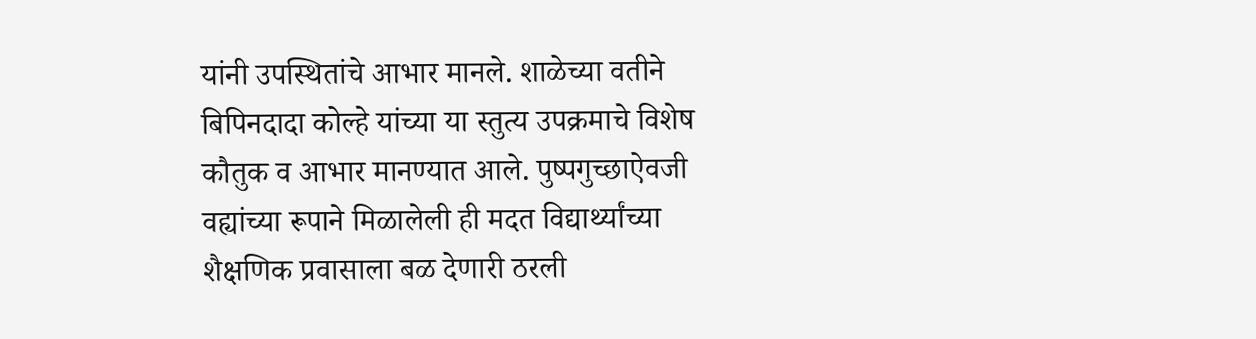यांनी उपस्थितांचे आभार मानले. शाळेच्या वतीने बिपिनदादा कोल्हे यांच्या या स्तुत्य उपक्रमाचे विशेष कौतुक व आभार मानण्यात आले. पुष्पगुच्छाऐवजी वह्यांच्या रूपाने मिळालेली ही मदत विद्यार्थ्यांच्या शैक्षणिक प्रवासाला बळ देणारी ठरली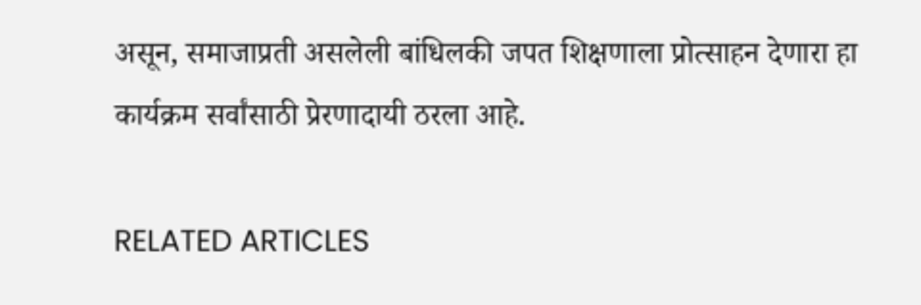असून, समाजाप्रती असलेली बांधिलकी जपत शिक्षणाला प्रोत्साहन देणारा हा कार्यक्रम सर्वांसाठी प्रेरणादायी ठरला आहे.

RELATED ARTICLES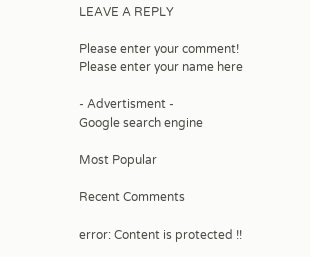LEAVE A REPLY

Please enter your comment!
Please enter your name here

- Advertisment -
Google search engine

Most Popular

Recent Comments

error: Content is protected !!